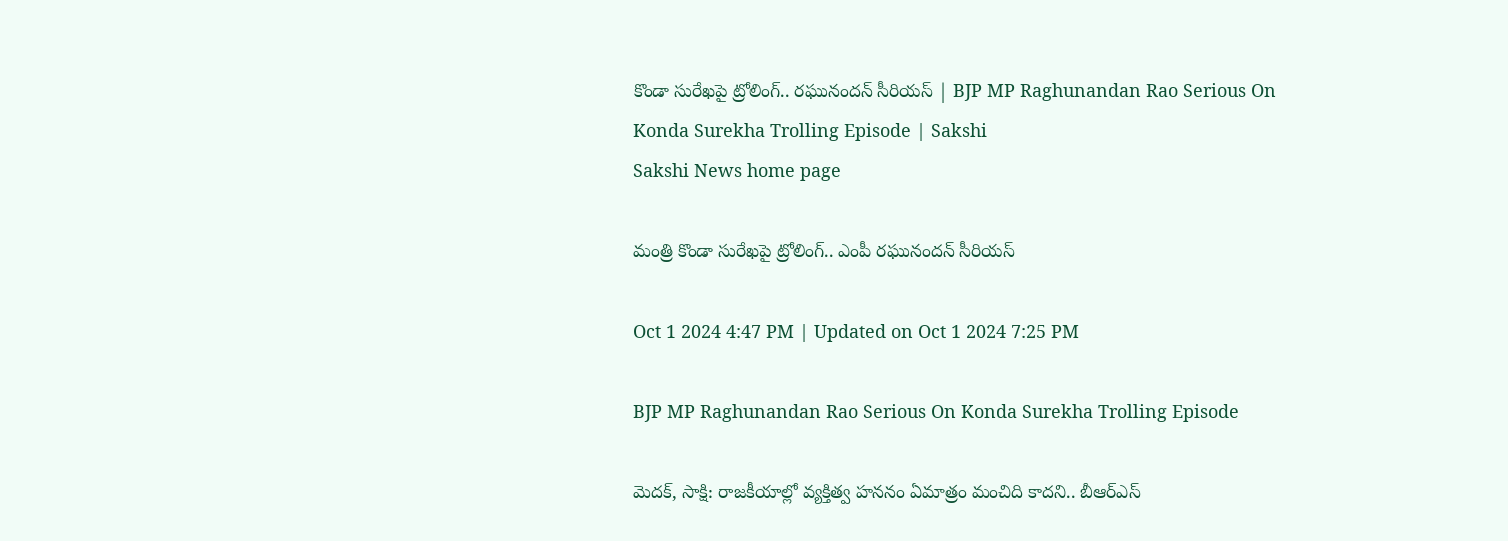కొండా సురేఖపై ట్రోలింగ్.. రఘునందన్‌ సీరియస్‌ | BJP MP Raghunandan Rao Serious On Konda Surekha Trolling Episode | Sakshi
Sakshi News home page

మంత్రి కొండా సురేఖపై ట్రోలింగ్‌.. ఎంపీ రఘునందన్‌ సీరియస్‌

Oct 1 2024 4:47 PM | Updated on Oct 1 2024 7:25 PM

BJP MP Raghunandan Rao Serious On Konda Surekha Trolling Episode

మెదక్‌, సాక్షి: రాజకీయాల్లో వ్యక్తిత్వ హననం ఏమాత్రం మంచిది కాదని.. బీఆర్‌ఎస్‌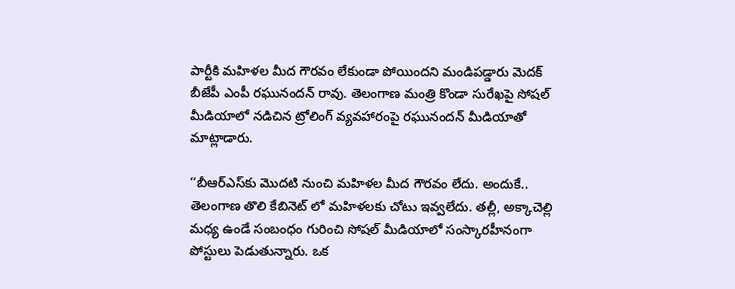పార్టీకి మహిళల మీద గౌరవం లేకుండా పోయిందని మండిపడ్డారు మెదక్‌ బీజేపీ ఎంపీ రఘునందన్‌ రావు. తెలంగాణ మంత్రి కొండా సురేఖపై సోషల్‌ మీడియాలో నడిచిన ట్రోలింగ్‌ వ్యవహారంపై రఘునందన్‌ మీడియాతో మాట్లాడారు.

‘‘బీఆర్‌ఎస్‌కు మొదటి నుంచి మహిళల మీద గౌరవం లేదు. అందుకే.. తెలంగాణ తొలి కేబినెట్ లో మహిళలకు చోటు ఇవ్వలేదు. తల్లీ, అక్కాచెల్లి మధ్య ఉండే సంబంధం గురించి సోషల్ మీడియాలో సంస్కారహీనంగా పోస్టులు పెడుతున్నారు. ఒక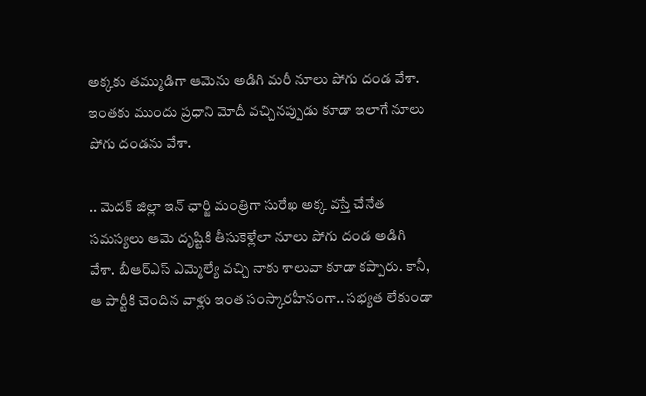అక్కకు తమ్ముడిగా ఆమెను అడిగి మరీ నూలు పోగు దండ వేశా. ఇంతకు ముందు ప్రధాని మోదీ వచ్చినప్పుడు కూడా ఇలాగే నూలు పోగు దండను వేశా.

.. మెదక్ జిల్లా ఇన్ ఛార్జి మంత్రిగా సురేఖ అక్క వస్తే చేనేత సమస్యలు ఆమె దృష్టికి తీసుకెళ్లేలా నూలు పోగు దండ అడిగి వేశా. బీఆర్ఎస్ ఎమ్మెల్యే వచ్చి నాకు శాలువా కూడా కప్పారు. కానీ, ఆ పార్టీకి చెందిన వాళ్లు ఇంత సంస్కారహీనంగా.. సభ్యత లేకుండా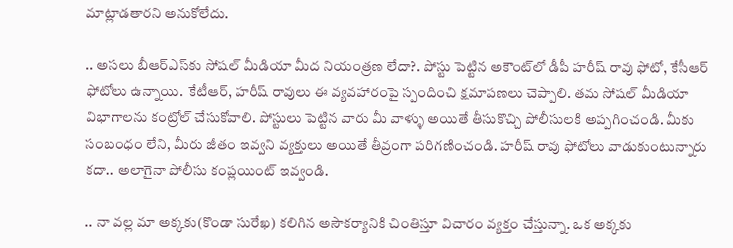మాట్లాడతారని అనుకోలేదు.

.. అసలు బీఆర్‌ఎస్‌కు సోషల్‌ మీడియా మీద నియంత్రణ లేదా?. పోస్టు పెట్టిన అకౌంట్‌లో డీపీ హరీష్ రావు ఫోటో, కేసీఆర్‌ ఫోటోలు ఉన్నాయి.  కేటీఆర్, హరీష్ రావులు ఈ వ్యవహారంపై స్పందించి క్షమాపణలు చెప్పాలి. తమ సోషల్ మీడియా విభాగాలను కంట్రోల్ చేసుకోవాలి. పోస్టులు పెట్టిన వారు మీ వాళ్ళు అయితే తీసుకొచ్చి పోలీసులకి అప్పగించండి. మీకు సంబంధం లేని, మీరు జీతం ఇవ్వని వ్యక్తులు అయితే తీవ్రంగా పరిగణించండి. హరీష్ రావు ఫోటోలు వాడుకుంటున్నారు కదా.. అలాగైనా పోలీసు కంప్లయింట్ ఇవ్వండి.

.. నా వల్ల మా అక్కకు(కొండా సురేఖ) కలిగిన అసౌకర్యానికి చింతిస్తూ విచారం వ్యక్తం చేస్తున్నా. ఒక అక్కకు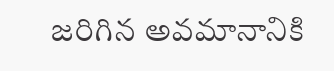జరిగిన అవమానానికి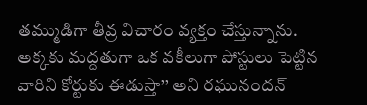తమ్ముడిగా తీవ్ర విచారం వ్యక్తం చేస్తున్నాను. అక్కకు మద్దతుగా ఒక వకీలుగా పోస్టులు పెట్టిన వారిని కోర్టుకు ఈడుస్తా’’ అని రఘునందన్‌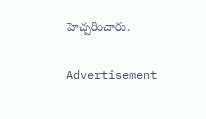హెచ్చరించారు.

Advertisement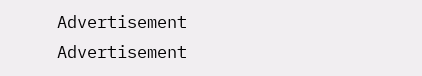Advertisement
Advertisement